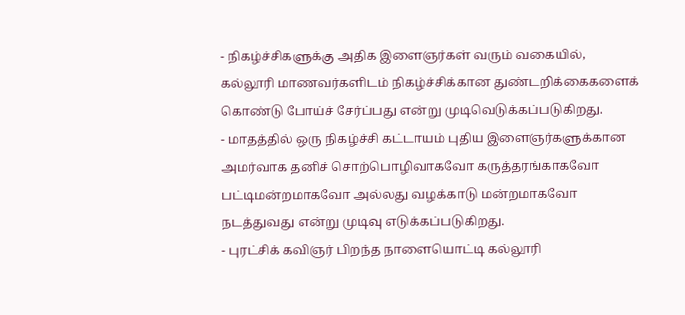- நிகழ்ச்சிகளுக்கு அதிக இளைஞர்கள் வரும் வகையில், கல்லூரி மாணவர்களிடம் நிகழ்ச்சிக்கான துண்டறிக்கைகளைக் கொண்டு போய்ச் சேர்ப்பது என்று முடிவெடுக்கப்படுகிறது.
- மாதத்தில் ஒரு நிகழ்ச்சி கட்டாயம் புதிய இளைஞர்களுக்கான அமர்வாக தனிச் சொற்பொழிவாகவோ கருத்தரங்காகவோ பட்டிமன்றமாகவோ அல்லது வழக்காடு மன்றமாகவோ நடத்துவது என்று முடிவு எடுக்கப்படுகிறது.
- புரட்சிக் கவிஞர் பிறந்த நாளையொட்டி கல்லூரி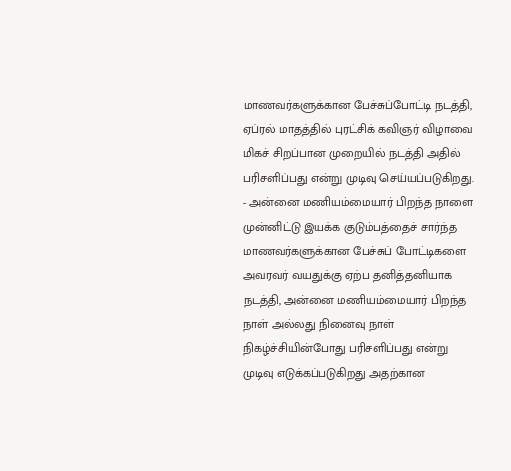மாணவர்களுக்கான பேச்சுப்போட்டி நடத்தி, ஏப்ரல் மாதத்தில் புரட்சிக் கவிஞர் விழாவை மிகச் சிறப்பான முறையில் நடத்தி அதில் பரிசளிப்பது என்று முடிவு செய்யப்படுகிறது.
- அன்னை மணியம்மையார் பிறந்த நாளை முன்னிட்டு இயக்க குடும்பத்தைச் சார்ந்த மாணவர்களுக்கான பேச்சுப் போட்டிகளை அவரவர் வயதுக்கு ஏற்ப தனித்தனியாக நடத்தி, அன்னை மணியம்மையார் பிறந்த நாள் அல்லது நினைவு நாள் நிகழ்ச்சியின்போது பரிசளிப்பது என்று முடிவு எடுக்கப்படுகிறது அதற்கான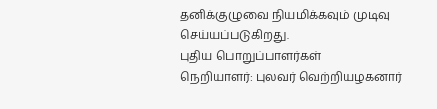தனிக்குழுவை நியமிக்கவும் முடிவு செய்யப்படுகிறது.
புதிய பொறுப்பாளர்கள்
நெறியாளர்: புலவர் வெற்றியழகனார்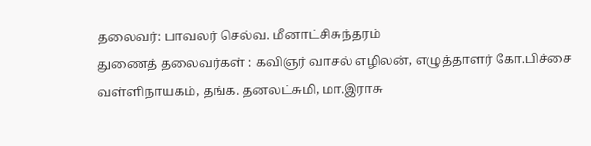தலைவர்: பாவலர் செல்வ. மீனாட்சிசுந்தரம்
துணைத் தலைவர்கள் : கவிஞர் வாசல் எழிலன், எழுத்தாளர் கோ.பிச்சை வள்ளிநாயகம், தங்க. தனலட்சுமி, மா.இராசு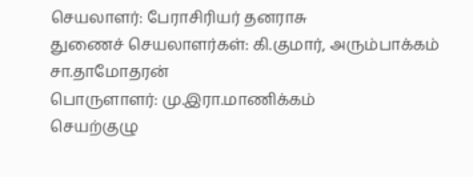செயலாளர்: பேராசிரியர் தனராசு
துணைச் செயலாளர்கள்: கி.குமார், அரும்பாக்கம் சா.தாமோதரன்
பொருளாளர்: மு.இரா.மாணிக்கம்
செயற்குழு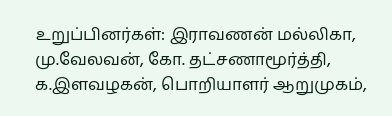உறுப்பினர்கள்: இராவணன் மல்லிகா, மு.வேலவன், கோ. தட்சணாமூர்த்தி, க.இளவழகன், பொறியாளர் ஆறுமுகம்,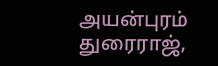அயன்புரம் துரைராஜ்,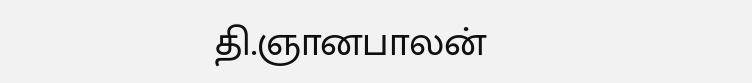தி.ஞானபாலன்